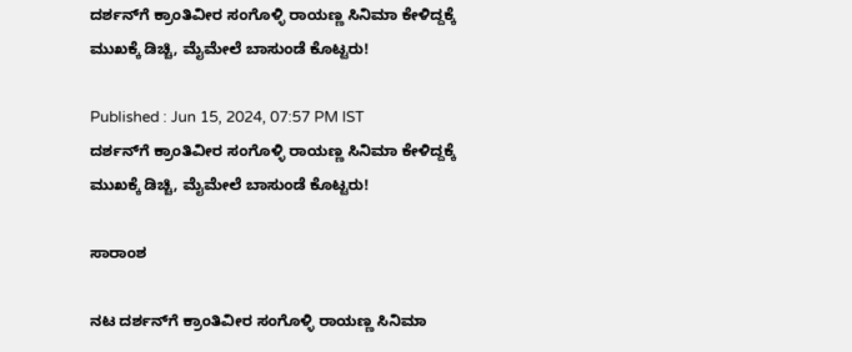ದರ್ಶನ್‌ಗೆ ಕ್ರಾಂತಿವೀರ ಸಂಗೊಳ್ಳಿ ರಾಯಣ್ಣ ಸಿನಿಮಾ ಕೇಳಿದ್ದಕ್ಕೆ ಮುಖಕ್ಕೆ ಡಿಚ್ಚಿ, ಮೈಮೇಲೆ ಬಾಸುಂಡೆ ಕೊಟ್ಟರು!

Published : Jun 15, 2024, 07:57 PM IST
ದರ್ಶನ್‌ಗೆ ಕ್ರಾಂತಿವೀರ ಸಂಗೊಳ್ಳಿ ರಾಯಣ್ಣ ಸಿನಿಮಾ ಕೇಳಿದ್ದಕ್ಕೆ ಮುಖಕ್ಕೆ ಡಿಚ್ಚಿ, ಮೈಮೇಲೆ ಬಾಸುಂಡೆ ಕೊಟ್ಟರು!

ಸಾರಾಂಶ

ನಟ ದರ್ಶನ್‌ಗೆ ಕ್ರಾಂತಿವೀರ ಸಂಗೊಳ್ಳಿ ರಾಯಣ್ಣ ಸಿನಿಮಾ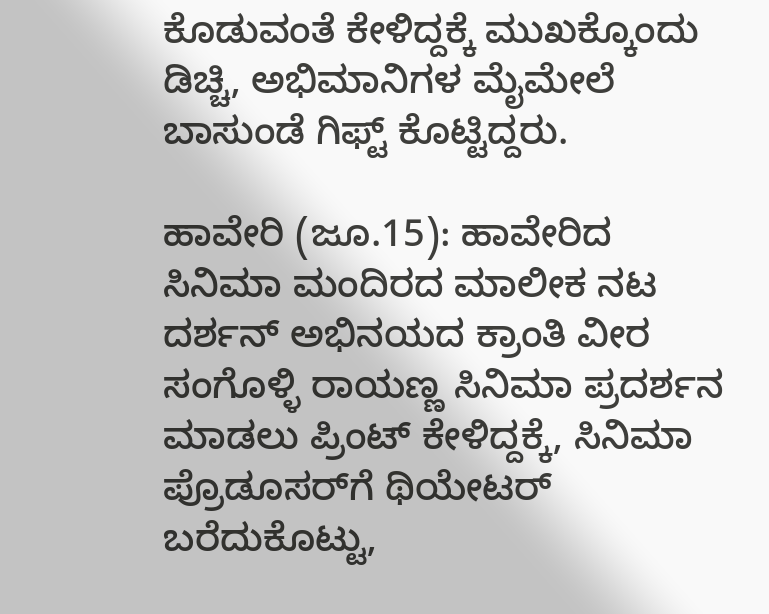ಕೊಡುವಂತೆ ಕೇಳಿದ್ದಕ್ಕೆ ಮುಖಕ್ಕೊಂದು ಡಿಚ್ಚಿ, ಅಭಿಮಾನಿಗಳ ಮೈಮೇಲೆ ಬಾಸುಂಡೆ ಗಿಫ್ಟ್ ಕೊಟ್ಟಿದ್ದರು.

ಹಾವೇರಿ (ಜೂ.15): ಹಾವೇರಿದ ಸಿನಿಮಾ ಮಂದಿರದ ಮಾಲೀಕ ನಟ ದರ್ಶನ್ ಅಭಿನಯದ ಕ್ರಾಂತಿ ವೀರ ಸಂಗೊಳ್ಳಿ ರಾಯಣ್ಣ ಸಿನಿಮಾ ಪ್ರದರ್ಶನ ಮಾಡಲು ಪ್ರಿಂಟ್ ಕೇಳಿದ್ದಕ್ಕೆ, ಸಿನಿಮಾ ಪ್ರೊಡೂಸರ್‌ಗೆ ಥಿಯೇಟರ್ ಬರೆದುಕೊಟ್ಟು,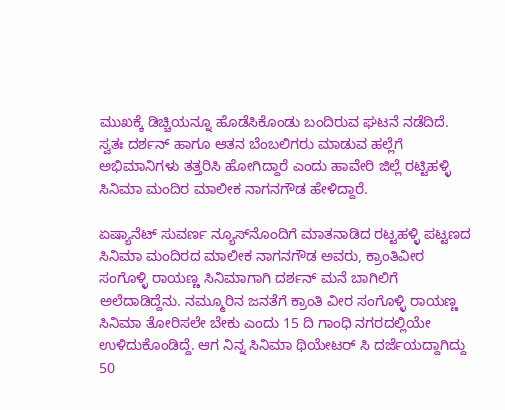ಮುಖಕ್ಕೆ ಡಿಚ್ಚಿಯನ್ನೂ ಹೊಡೆಸಿಕೊಂಡು ಬಂದಿರುವ ಘಟನೆ ನಡೆದಿದೆ. ಸ್ವತಃ ದರ್ಶನ್ ಹಾಗೂ ಆತನ ಬೆಂಬಲಿಗರು ಮಾಡುವ ಹಲ್ಲೆಗೆ ಅಭಿಮಾನಿಗಳು ತತ್ತರಿಸಿ ಹೋಗಿದ್ದಾರೆ ಎಂದು ಹಾವೇರಿ ಜಿಲ್ಲೆ ರಟ್ಟಿಹಳ್ಳಿ ಸಿನಿಮಾ ಮಂದಿರ ಮಾಲೀಕ ನಾಗನಗೌಡ ಹೇಳಿದ್ದಾರೆ.

ಏಷ್ಯಾನೆಟ್ ಸುವರ್ಣ ನ್ಯೂಸ್‌ನೊಂದಿಗೆ ಮಾತನಾಡಿದ ರಟ್ಟಹಳ್ಳಿ ಪಟ್ಟಣದ ಸಿನಿಮಾ ಮಂದಿರದ ಮಾಲೀಕ ನಾಗನಗೌಡ ಅವರು, ಕ್ರಾಂತಿವೀರ ಸಂಗೊಳ್ಳಿ ರಾಯಣ್ಣ ಸಿನಿಮಾಗಾಗಿ ದರ್ಶನ್ ಮನೆ ಬಾಗಿಲಿಗೆ ಅಲೆದಾಡಿದ್ದೆನು. ನಮ್ಮೂರಿನ ಜನತೆಗೆ ಕ್ರಾಂತಿ ವೀರ ಸಂಗೊಳ್ಳಿ ರಾಯಣ್ಣ ಸಿನಿಮಾ ತೋರಿಸಲೇ ಬೇಕು ಎಂದು 15 ದಿ ಗಾಂಧಿ ನಗರದಲ್ಲಿಯೇ ಉಳಿದುಕೊಂಡಿದ್ದೆ. ಆಗ ನಿನ್ನ ಸಿನಿಮಾ ಥಿಯೇಟರ್ ಸಿ ದರ್ಜೆಯದ್ದಾಗಿದ್ದು 50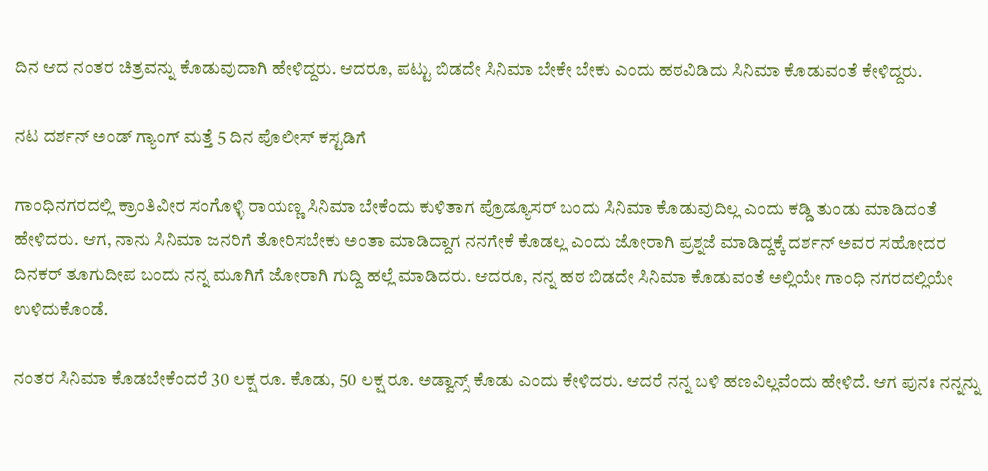ದಿನ ಆದ ನಂತರ ಚಿತ್ರವನ್ನು ಕೊಡುವುದಾಗಿ ಹೇಳಿದ್ದರು. ಆದರೂ, ಪಟ್ಟು ಬಿಡದೇ ಸಿನಿಮಾ ಬೇಕೇ ಬೇಕು ಎಂದು ಹಠವಿಡಿದು ಸಿನಿಮಾ ಕೊಡುವಂತೆ ಕೇಳಿದ್ದರು.

ನಟ ದರ್ಶನ್ ಅಂಡ್ ಗ್ಯಾಂಗ್‌ ಮತ್ತೆ 5 ದಿನ ಪೊಲೀಸ್ ಕಸ್ಟಡಿಗೆ

ಗಾಂಧಿನಗರದಲ್ಲಿ ಕ್ರಾಂತಿವೀರ ಸಂಗೊಳ್ಳಿ ರಾಯಣ್ಣ ಸಿನಿಮಾ ಬೇಕೆಂದು ಕುಳಿತಾಗ ಪ್ರೊಡ್ಯೂಸರ್ ಬಂದು ಸಿನಿಮಾ ಕೊಡುವುದಿಲ್ಲ ಎಂದು ಕಡ್ಡಿ ತುಂಡು ಮಾಡಿದಂತೆ ಹೇಳಿದರು. ಆಗ, ನಾನು ಸಿನಿಮಾ ಜನರಿಗೆ ತೋರಿಸಬೇಕು ಅಂತಾ ಮಾಡಿದ್ದಾಗ ನನಗೇಕೆ ಕೊಡಲ್ಲ ಎಂದು ಜೋರಾಗಿ ಪ್ರಶ್ನಜೆ ಮಾಡಿದ್ದಕ್ಕೆ ದರ್ಶನ್ ಅವರ ಸಹೋದರ ದಿನಕರ್ ತೂಗುದೀಪ ಬಂದು ನನ್ನ ಮೂಗಿಗೆ ಜೋರಾಗಿ ಗುದ್ದಿ ಹಲ್ಲೆ ಮಾಡಿದರು. ಆದರೂ, ನನ್ನ ಹಠ ಬಿಡದೇ ಸಿನಿಮಾ ಕೊಡುವಂತೆ ಅಲ್ಲಿಯೇ ಗಾಂಧಿ ನಗರದಲ್ಲಿಯೇ ಉಳಿದುಕೊಂಡೆ.

ನಂತರ ಸಿನಿಮಾ ಕೊಡಬೇಕೆಂದರೆ 30 ಲಕ್ಷ ರೂ. ಕೊಡು, 50 ಲಕ್ಷ ರೂ. ಅಡ್ವಾನ್ಸ್ ಕೊಡು ಎಂದು ಕೇಳಿದರು. ಆದರೆ ನನ್ನ ಬಳಿ ಹಣವಿಲ್ಲವೆಂದು ಹೇಳಿದೆ. ಆಗ ಪುನಃ ನನ್ನನ್ನು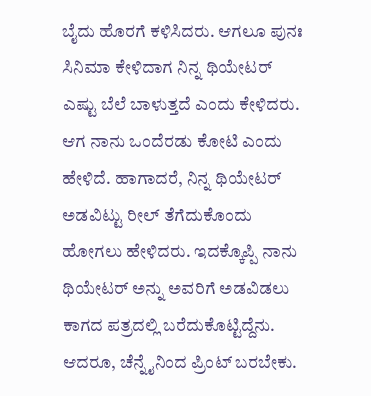ಬೈದು ಹೊರಗೆ ಕಳಿಸಿದರು. ಆಗಲೂ ಪುನಃ ಸಿನಿಮಾ ಕೇಳಿದಾಗ ನಿನ್ನ ಥಿಯೇಟರ್ ಎಷ್ಟು ಬೆಲೆ ಬಾಳುತ್ತದೆ ಎಂದು ಕೇಳಿದರು. ಆಗ ನಾನು ಒಂದೆರಡು ಕೋಟಿ ಎಂದು ಹೇಳಿದೆ. ಹಾಗಾದರೆ, ನಿನ್ನ ಥಿಯೇಟರ್ ಅಡವಿಟ್ಟು ರೀಲ್ ತೆಗೆದುಕೊಂದು ಹೋಗಲು ಹೇಳಿದರು. ಇದಕ್ಕೊಪ್ಪಿ ನಾನು ಥಿಯೇಟರ್ ಅನ್ನು ಅವರಿಗೆ ಅಡವಿಡಲು ಕಾಗದ ಪತ್ರದಲ್ಲಿ ಬರೆದುಕೊಟ್ಟಿದ್ದೆನು. ಆದರೂ, ಚೆನ್ನೈನಿಂದ ಪ್ರಿಂಟ್ ಬರಬೇಕು.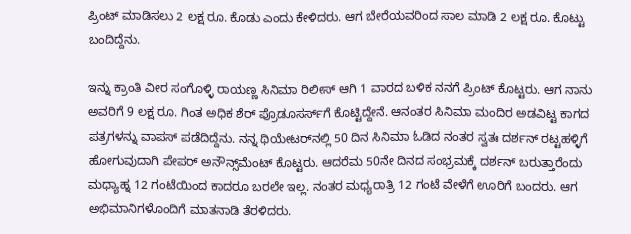ಪ್ರಿಂಟ್ ಮಾಡಿಸಲು 2 ಲಕ್ಷ ರೂ. ಕೊಡು ಎಂದು ಕೇಳಿದರು. ಆಗ ಬೇರೆಯವರಿಂದ ಸಾಲ ಮಾಡಿ 2 ಲಕ್ಷ ರೂ. ಕೊಟ್ಟು ಬಂದಿದ್ದೆನು.

ಇನ್ನು ಕ್ರಾಂತಿ ವೀರ ಸಂಗೊಳ್ಳಿ ರಾಯಣ್ಣ ಸಿನಿಮಾ ರಿಲೀಸ್ ಆಗಿ 1 ವಾರದ ಬಳಿಕ ನನಗೆ ಪ್ರಿಂಟ್ ಕೊಟ್ಟರು. ಆಗ ನಾನು ಅವರಿಗೆ 9 ಲಕ್ಷ ರೂ. ಗಿಂತ ಅಧಿಕ ಶೆರ್ ಪ್ರೊಡೂಸರ್ಸ್‌ಗೆ ಕೊಟ್ಟಿದ್ದೇನೆ. ಆನಂತರ ಸಿನಿಮಾ ಮಂದಿರ ಅಡವಿಟ್ಟ ಕಾಗದ ಪತ್ರಗಳನ್ನು ವಾಪಸ್ ಪಡೆದಿದ್ದೆನು. ನನ್ನ ಥಿಯೇಟರ್‌ನಲ್ಲಿ 50 ದಿನ ಸಿನಿಮಾ ಓಡಿದ ನಂತರ ಸ್ವತಃ ದರ್ಶನ್ ರಟ್ಟಹಳ್ಳಿಗೆ ಹೋಗುವುದಾಗಿ ಪೇಪರ್ ಅನೌನ್ಸ್‌ಮೆಂಟ್ ಕೊಟ್ಟರು. ಆದರೆಮ 50ನೇ ದಿನದ ಸಂಭ್ರಮಕ್ಕೆ ದರ್ಶನ್ ಬರುತ್ತಾರೆಂದು ಮಧ್ಯಾಹ್ನ 12 ಗಂಟೆಯಿಂದ ಕಾದರೂ ಬರಲೇ ಇಲ್ಲ. ನಂತರ ಮಧ್ಯರಾತ್ರಿ 12 ಗಂಟೆ ವೇಳೆಗೆ ಊರಿಗೆ ಬಂದರು. ಆಗ ಅಭಿಮಾನಿಗಳೊಂದಿಗೆ ಮಾತನಾಡಿ ತೆರಳಿದರು.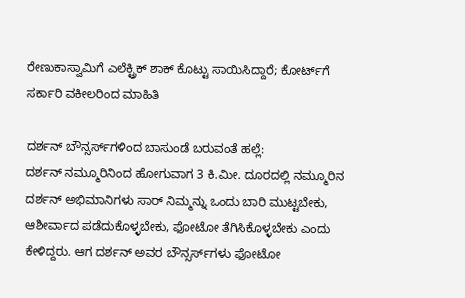ರೇಣುಕಾಸ್ವಾಮಿಗೆ ಎಲೆಕ್ಟ್ರಿಕ್ ಶಾಕ್ ಕೊಟ್ಟು ಸಾಯಿಸಿದ್ದಾರೆ; ಕೋರ್ಟ್‌ಗೆ ಸರ್ಕಾರಿ ವಕೀಲರಿಂದ ಮಾಹಿತಿ

ದರ್ಶನ್ ಬೌನ್ಸರ್ಸ್‌ಗಳಿಂದ ಬಾಸುಂಡೆ ಬರುವಂತೆ ಹಲ್ಲೆ:
ದರ್ಶನ್ ನಮ್ಮೂರಿನಿಂದ ಹೋಗುವಾಗ 3 ಕಿ.ಮೀ. ದೂರದಲ್ಲಿ ನಮ್ಮೂರಿನ ದರ್ಶನ್ ಅಭಿಮಾನಿಗಳು ಸಾರ್ ನಿಮ್ಮನ್ನು ಒಂದು ಬಾರಿ ಮುಟ್ಟಬೇಕು, ಆಶೀರ್ವಾದ ಪಡೆದುಕೊಳ್ಳಬೇಕು, ಫೋಟೋ ತೆಗಿಸಿಕೊಳ್ಳಬೇಕು ಎಂದು ಕೇಳಿದ್ದರು. ಆಗ ದರ್ಶನ್ ಅವರ ಬೌನ್ಸರ್ಸ್‌ಗಳು ಫೋಟೋ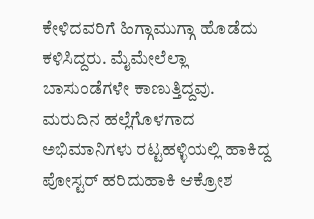ಕೇಳಿದವರಿಗೆ ಹಿಗ್ಗಾಮುಗ್ಗಾ ಹೊಡೆದು ಕಳಿಸಿದ್ದರು. ಮೈಮೇಲೆಲ್ಲಾ ಬಾಸುಂಡೆಗಳೇ ಕಾಣುತ್ತಿದ್ದವು. ಮರುದಿನ ಹಲ್ಲೆಗೊಳಗಾದ ಅಭಿಮಾನಿಗಳು ರಟ್ಟಹಳ್ಳಿಯಲ್ಲಿ ಹಾಕಿದ್ದ ಪೋಸ್ಟರ್ ಹರಿದುಹಾಕಿ ಆಕ್ರೋಶ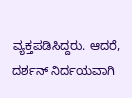ವ್ಯಕ್ತಪಡಿಸಿದ್ದರು. ಆದರೆ, ದರ್ಶನ್ ನಿರ್ದಯವಾಗಿ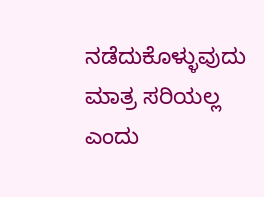ನಡೆದುಕೊಳ್ಳುವುದು ಮಾತ್ರ ಸರಿಯಲ್ಲ ಎಂದು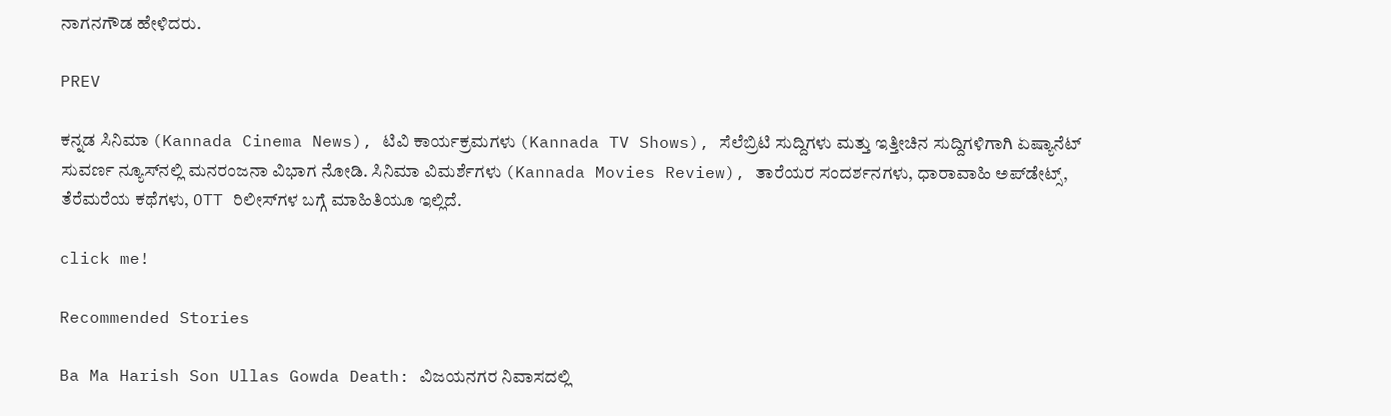ನಾಗನಗೌಡ ಹೇಳಿದರು.

PREV

ಕನ್ನಡ ಸಿನಿಮಾ (Kannada Cinema News), ಟಿವಿ ಕಾರ್ಯಕ್ರಮಗಳು (Kannada TV Shows), ಸೆಲೆಬ್ರಿಟಿ ಸುದ್ದಿಗಳು ಮತ್ತು ಇತ್ತೀಚಿನ ಸುದ್ದಿಗಳಿಗಾಗಿ ಏಷ್ಯಾನೆಟ್ ಸುವರ್ಣ ನ್ಯೂಸ್‌ನಲ್ಲಿ ಮನರಂಜನಾ ವಿಭಾಗ ನೋಡಿ. ಸಿನಿಮಾ ವಿಮರ್ಶೆಗಳು (Kannada Movies Review), ತಾರೆಯರ ಸಂದರ್ಶನಗಳು, ಧಾರಾವಾಹಿ ಅಪ್‌ಡೇಟ್ಸ್‌, ತೆರೆಮರೆಯ ಕಥೆಗಳು, OTT ರಿಲೀಸ್‌ಗಳ ಬಗ್ಗೆ ಮಾಹಿತಿಯೂ ಇಲ್ಲಿದೆ.

click me!

Recommended Stories

Ba Ma Harish Son Ullas Gowda Death: ವಿಜಯನಗರ ನಿವಾಸದಲ್ಲಿ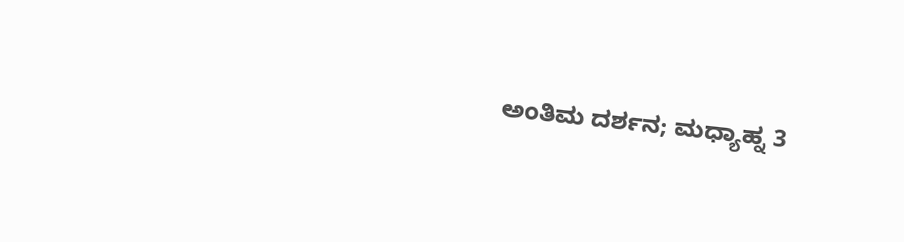ಅಂತಿಮ ದರ್ಶನ; ಮಧ್ಯಾಹ್ನ 3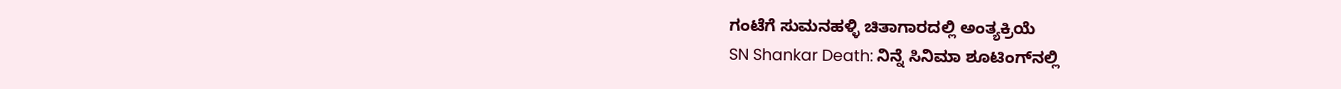ಗಂಟೆಗೆ ಸುಮನಹಳ್ಳಿ ಚಿತಾಗಾರದಲ್ಲಿ ಅಂತ್ಯಕ್ರಿಯೆ
SN Shankar Death: ನಿನ್ನೆ ಸಿನಿಮಾ ಶೂಟಿಂಗ್‌ನಲ್ಲಿ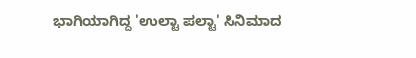ಭಾಗಿಯಾಗಿದ್ದ 'ಉಲ್ಟಾ ಪಲ್ಟಾ' ಸಿನಿಮಾದ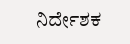ನಿರ್ದೇಶಕ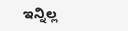ಇನ್ನಿಲ್ಲ